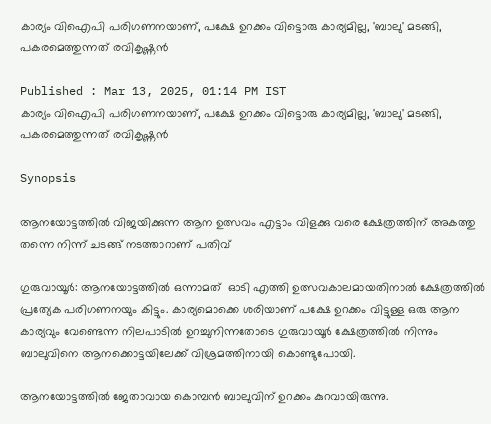കാര്യം വിഐപി പരിഗണനയാണ്, പക്ഷേ ഉറക്കം വിട്ടൊരു കാര്യമില്ല, 'ബാലു' മടങ്ങി, പകരമെത്തുന്നത് രവികൃഷ്ണൻ

Published : Mar 13, 2025, 01:14 PM IST
കാര്യം വിഐപി പരിഗണനയാണ്, പക്ഷേ ഉറക്കം വിട്ടൊരു കാര്യമില്ല, 'ബാലു' മടങ്ങി, പകരമെത്തുന്നത് രവികൃഷ്ണൻ

Synopsis

ആനയോട്ടത്തിൽ വിജയിക്കുന്ന ആന ഉത്സവം എട്ടാം വിളക്കു വരെ ക്ഷേത്രത്തിന് അകത്തു തന്നെ നിന്ന് ചടങ്ങ് നടത്താറാണ് പതിവ്

ഗുരുവായൂർ: ആനയോട്ടത്തിൽ ഒന്നാമത്  ഓടി എത്തി ഉത്സവകാലമായതിനാൽ ക്ഷേത്രത്തിൽ പ്രത്യേക പരിഗണനയും കിട്ടും. കാര്യമൊക്കെ ശരിയാണ് പക്ഷേ ഉറക്കം വിട്ടുള്ള ഒരു ആന കാര്യവും വേണ്ടെന്ന നിലപാടിൽ ഉറച്ചുനിന്നതോടെ ഗുരുവായൂർ ക്ഷേത്രത്തിൽ നിന്നും  ബാലുവിനെ ആനക്കൊട്ടയിലേക്ക് വിശ്രമത്തിനായി കൊണ്ടുപോയി.

ആനയോട്ടത്തിൽ ജേതാവായ കൊമ്പൻ ബാലുവിന് ഉറക്കം കുറവായിരുന്നു.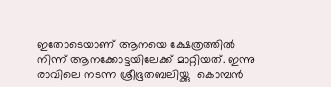ഇതോടെയാണ് ആനയെ ക്ഷേത്രത്തിൽ നിന്ന് ആനക്കോട്ടയിലേക്ക് മാറ്റിയത്. ഇന്നു രാവിലെ നടന്ന ശ്രീഭൂതബലിയ്ക്കു  കൊമ്പൻ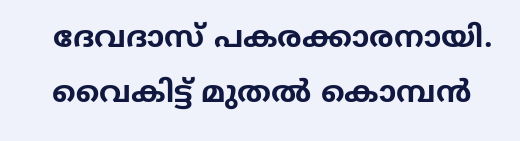ദേവദാസ് പകരക്കാരനായി. വൈകിട്ട് മുതൽ കൊമ്പൻ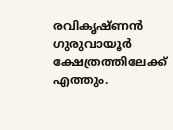രവികൃഷ്ണൻ ഗുരുവായൂർ ക്ഷേത്രത്തിലേക്ക് എത്തും.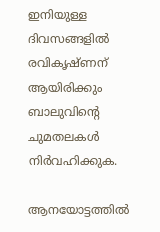ഇനിയുള്ള ദിവസങ്ങളിൽ രവികൃഷ്ണന് ആയിരിക്കും ബാലുവിന്റെ ചുമതലകൾ നിർവഹിക്കുക.

ആനയോട്ടത്തിൽ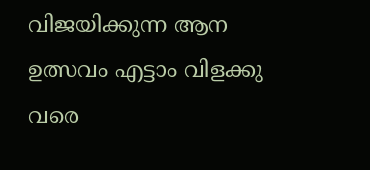വിജയിക്കുന്ന ആന ഉത്സവം എട്ടാം വിളക്കു വരെ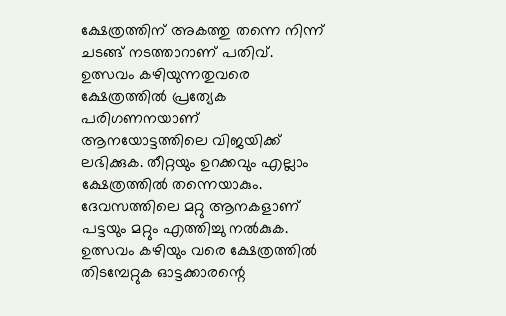ക്ഷേത്രത്തിന് അകത്തു തന്നെ നിന്ന് ചടങ്ങ് നടത്താറാണ് പതിവ്. ഉത്സവം കഴിയുന്നതുവരെ ക്ഷേത്രത്തില്‍ പ്രത്യേക പരിഗണനയാണ് ആനയോട്ടത്തിലെ വിജയിക്ക് ലഭിക്കുക. തീറ്റയും ഉറക്കവും എല്ലാം ക്ഷേത്രത്തില്‍ തന്നെയാകും. ദേവസത്തിലെ മറ്റു ആനകളാണ് പട്ടയും മറ്റും എത്തിച്ചു നല്‍കുക. ഉത്സവം കഴിയും വരെ ക്ഷേത്രത്തില്‍ തിടമ്പേറ്റുക ഓട്ടക്കാരന്റെ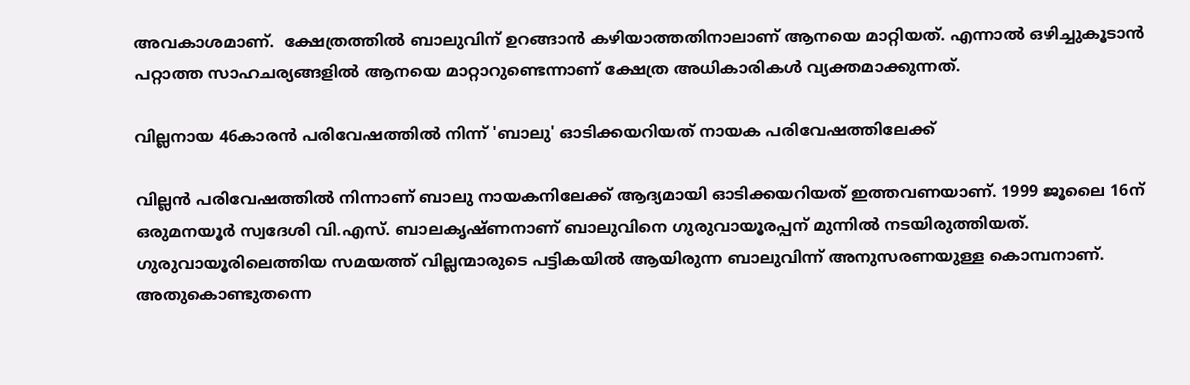അവകാശമാണ്.  ക്ഷേത്രത്തിൽ ബാലുവിന് ഉറങ്ങാൻ കഴിയാത്തതിനാലാണ് ആനയെ മാറ്റിയത്. എന്നാൽ ഒഴിച്ചുകൂടാൻ പറ്റാത്ത സാഹചര്യങ്ങളിൽ ആനയെ മാറ്റാറുണ്ടെന്നാണ് ക്ഷേത്ര അധികാരികൾ വ്യക്തമാക്കുന്നത്.

വില്ലനായ 46കാരൻ പരിവേഷത്തിൽ നിന്ന് 'ബാലു' ഓടിക്കയറിയത് നായക പരിവേഷത്തിലേക്ക്

വില്ലൻ പരിവേഷത്തിൽ നിന്നാണ് ബാലു നായകനിലേക്ക് ആദ്യമായി ഓടിക്കയറിയത് ഇത്തവണയാണ്. 1999 ജൂലൈ 16ന് ഒരുമനയൂര്‍ സ്വദേശി വി.എസ്. ബാലകൃഷ്ണനാണ് ബാലുവിനെ ഗുരുവായൂരപ്പന് മുന്നില്‍ നടയിരുത്തിയത്. ഗുരുവായൂരിലെത്തിയ സമയത്ത് വില്ലന്മാരുടെ പട്ടികയിൽ ആയിരുന്ന ബാലുവിന്ന് അനുസരണയുള്ള കൊമ്പനാണ്. അതുകൊണ്ടുതന്നെ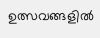ഉത്സവങ്ങളില്‍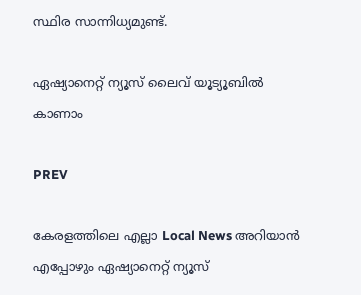സ്ഥിര സാന്നിധ്യമുണ്ട്.

ഏഷ്യാനെറ്റ് ന്യൂസ് ലൈവ് യൂട്യൂബിൽ കാണാം

PREV

കേരളത്തിലെ എല്ലാ Local News അറിയാൻ എപ്പോഴും ഏഷ്യാനെറ്റ് ന്യൂസ്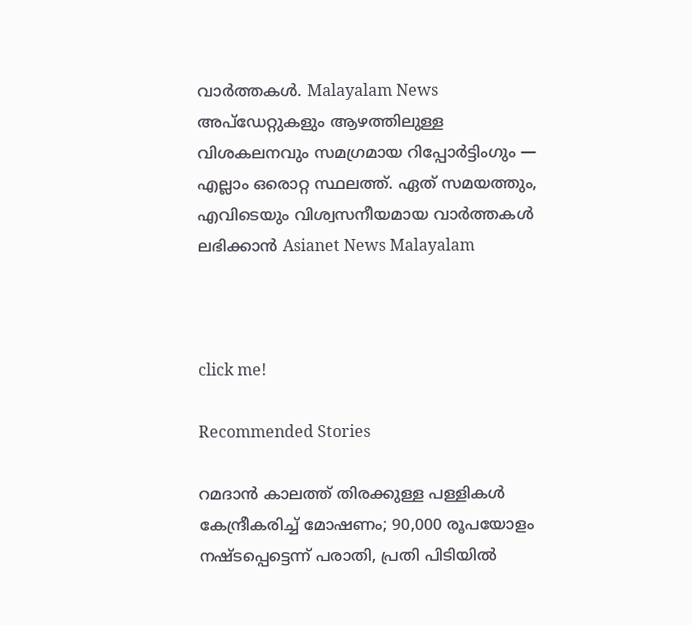വാർത്തകൾ. Malayalam News  അപ്‌ഡേറ്റുകളും ആഴത്തിലുള്ള വിശകലനവും സമഗ്രമായ റിപ്പോർട്ടിംഗും — എല്ലാം ഒരൊറ്റ സ്ഥലത്ത്. ഏത് സമയത്തും, എവിടെയും വിശ്വസനീയമായ വാർത്തകൾ ലഭിക്കാൻ Asianet News Malayalam



click me!

Recommended Stories

റമദാന്‍ കാലത്ത് തിരക്കുള്ള പള്ളികള്‍ കേന്ദ്രീകരിച്ച് മോഷണം; 90,000 രൂപയോളം നഷ്ടപ്പെട്ടെന്ന് പരാതി, പ്രതി പിടിയില്‍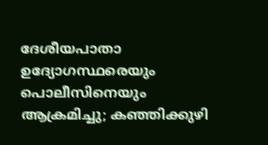ദേശീയപാതാ ഉദ്യോഗസ്ഥരെയും പൊലീസിനെയും ആക്രമിച്ചു; കഞ്ഞിക്കുഴി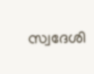സ്വദേശി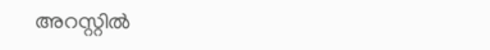അറസ്റ്റിൽ